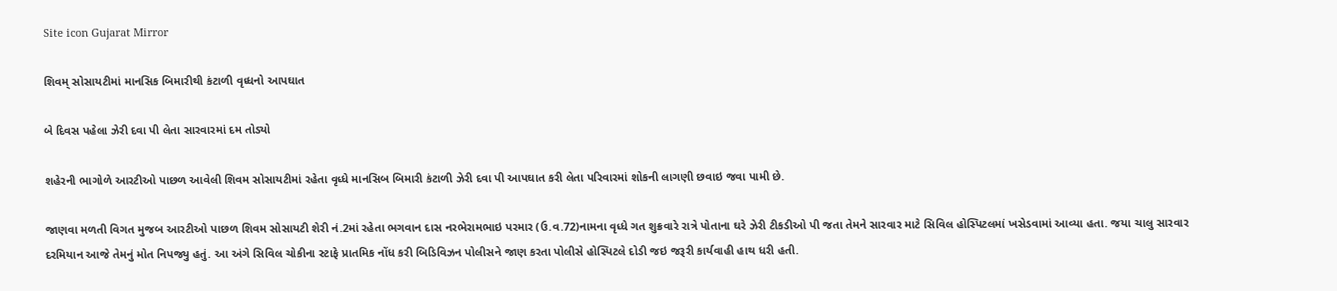Site icon Gujarat Mirror

શિવમ્ સોસાયટીમાં માનસિક બિમારીથી કંટાળી વૃધ્ધનો આપઘાત

બે દિવસ પહેલા ઝેરી દવા પી લેતા સારવારમાં દમ તોડ્યો

શહેરની ભાગોળે આરટીઓ પાછળ આવેલી શિવમ સોસાયટીમાં રહેતા વૃધ્ધે માનસિબ બિમારી કંટાળી ઝેરી દવા પી આપઘાત કરી લેતા પરિવારમાં શોકની લાગણી છવાઇ જવા પામી છે.

જાણવા મળતી વિગત મુજબ આરટીઓ પાછળ શિવમ સોસાયટી શેરી નં.2માં રહેતા ભગવાન દાસ નરભેરામભાઇ પરમાર (ઉ.વ.72)નામના વૃધ્ધે ગત શુક્રવારે રાત્રે પોતાના ઘરે ઝેરી ટીકડીઓ પી જતા તેમને સારવાર માટે સિવિલ હોસ્પિટલમાં ખસેડવામાં આવ્યા હતા. જયા ચાલુ સારવાર દરમિયાન આજે તેમનું મોત નિપજ્યુ હતું. આ અંગે સિવિલ ચોકીના સ્ટાફે પ્રાતમિક નોંધ કરી બિડિવિઝન પોલીસને જાણ કરતા પોલીસે હોસ્પિટલે દોડી જઇ જરૂરી કાર્યવાહી હાથ ધરી હતી.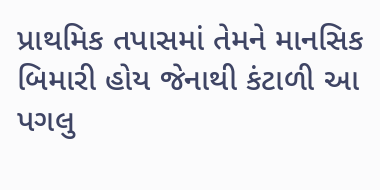પ્રાથમિક તપાસમાં તેમને માનસિક બિમારી હોય જેનાથી કંટાળી આ પગલુ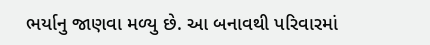ભર્યાનુ જાણવા મળ્યુ છે. આ બનાવથી પરિવારમાં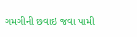ગમગીની છવાઇ જવા પામી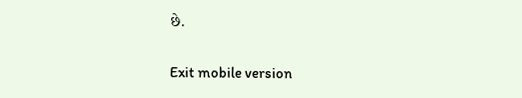છે.

Exit mobile version